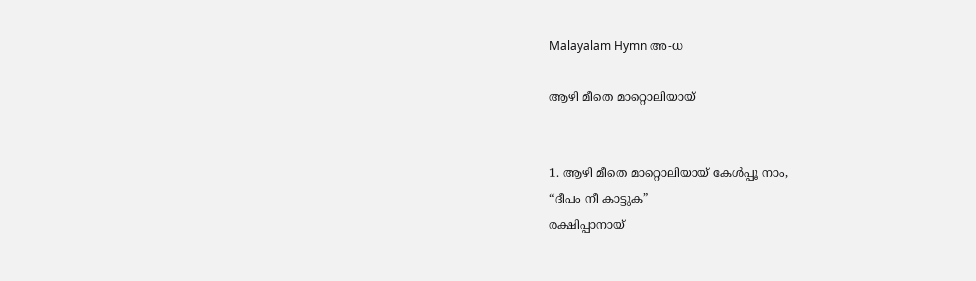Malayalam Hymn അ-ധ

ആഴി മീതെ മാറ്റൊലിയായ്


1. ആഴി മീതെ മാറ്റൊലിയായ് കേൾപ്പൂ നാം,
“ദീപം നീ കാട്ടുക”
രക്ഷിപ്പാനായ്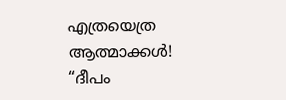എത്രയെത്ര ആത്മാക്കൾ!
“ദീപം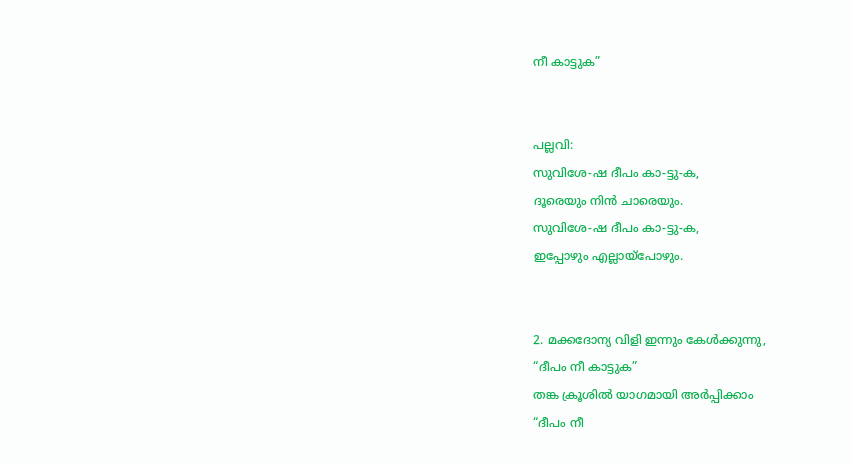നീ കാട്ടുക”


പല്ലവി:
സുവിശേ-ഷ ദീപം കാ-ട്ടു-ക,
ദൂരെയും നിൻ ചാരെയും.
സുവിശേ-ഷ ദീപം കാ-ട്ടു-ക,
ഇപ്പോഴും എല്ലായ്പോഴും.


2. മക്കദോന്യ വിളി ഇന്നും കേൾക്കുന്നു,
“ദീപം നീ കാട്ടുക”
തങ്ക ക്രൂശിൽ യാഗമായി അർപ്പിക്കാം
“ദീപം നീ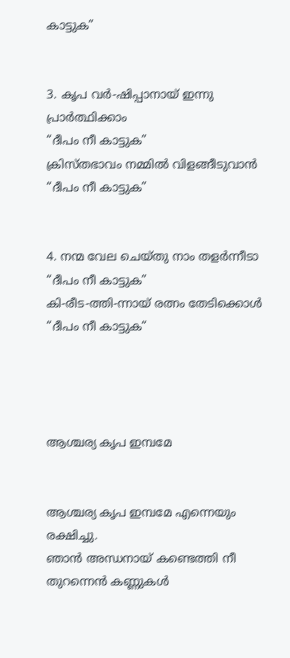കാട്ടുക”


3. കൃപ വർ-ഷിപ്പാനായ് ഇന്നു പ്രാർത്ഥിക്കാം
“ദീപം നീ കാട്ടുക”
ക്രിസ്തഭാവം നമ്മിൽ വിളങ്ങീടുവാൻ
“ദീപം നീ കാട്ടുക”


4. നന്മ വേല ചെയ്തു നാം തളർന്നീടാ
“ദീപം നീ കാട്ടുക”
കി-രീട-ത്തി-ന്നായ് രത്നം തേടിക്കൊൾ
“ദീപം നീ കാട്ടുക“




ആശ്ചര്യ കൃപ ഇമ്പമേ


ആശ്ചര്യ കൃപ ഇമ്പമേ എന്നെയും രക്ഷിച്ചു.
ഞാന്‍ അന്ധനായ്‌ കണ്ടെത്തി നീ തുറന്നെന്‍ കണ്ണുകള്‍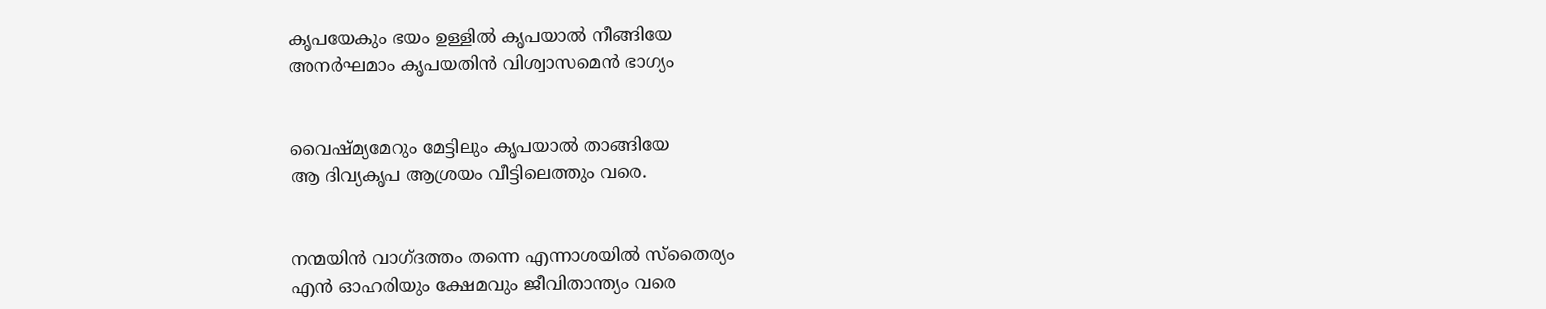കൃപയേകും ഭയം ഉള്ളില്‍ കൃപയാല്‍ നീങ്ങിയേ
അനര്‍ഘമാം കൃപയതിന്‍ വിശ്വാസമെന്‍ ഭാഗ്യം


വൈഷ്മ്യമേറും മേട്ടിലും കൃപയാല്‍ താങ്ങിയേ
ആ ദിവ്യകൃപ ആശ്രയം വീട്ടിലെത്തും വരെ.


നന്മയിന്‍ വാഗ്ദത്തം തന്നെ എന്നാശയില്‍ സ്തൈര്യം
എന്‍ ഓഹരിയും ക്ഷേമവും ജീവിതാന്ത്യം വരെ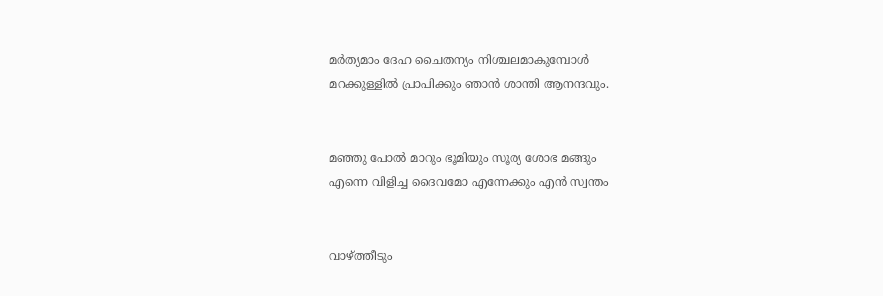മര്‍ത്യമാം ദേഹ ചൈതന്യം നിശ്ചലമാകുമ്പോള്‍
മറക്കുള്ളില്‍ പ്രാപിക്കും ഞാന്‍ ശാന്തി ആനന്ദവും.


മഞ്ഞു പോല്‍ മാറും ഭൂമിയും സൂര്യ ശോഭ മങ്ങും
എന്നെ വിളിച്ച ദൈവമോ എന്നേക്കും എന്‍ സ്വന്തം


വാഴ്ത്തീടും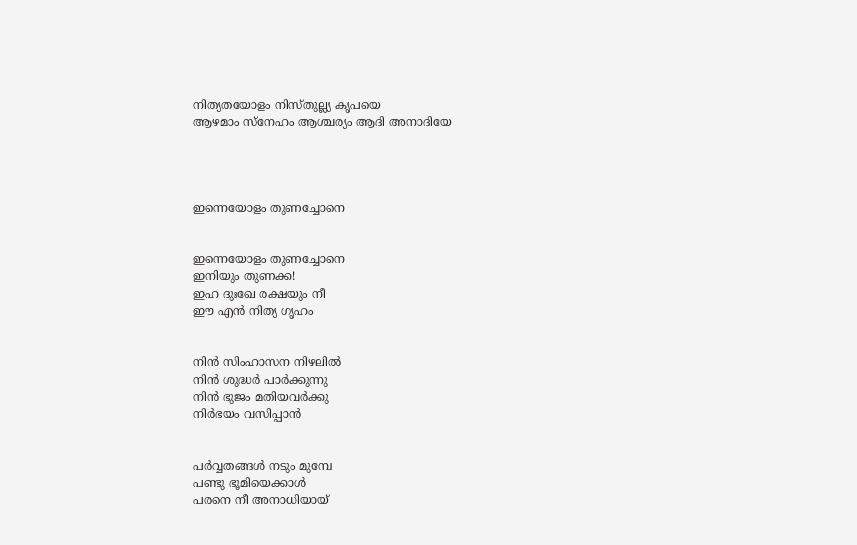നിത്യതയോളം നിസ്തുല്ല്യ കൃപയെ
ആഴമാം സ്നേഹം ആശ്ചര്യം ആദി അനാദിയേ




ഇന്നെയോളം തുണച്ചോനെ


ഇന്നെയോളം തുണച്ചോനെ
ഇനിയും തുണക്ക!
ഇഹ ദുഃഖേ രക്ഷയും നീ
ഈ എന്‍ നിത്യ ഗൃഹം


നിന്‍ സിംഹാസന നിഴലില്‍
നിന്‍ ശുദ്ധര്‍ പാര്‍ക്കുന്നു
നിന്‍ ഭുജം മതിയവര്‍ക്കു
നിര്‍ഭയം വസിപ്പാന്‍


പര്‍വ്വതങ്ങള്‍ നടും മുമ്പേ
പണ്ടു ഭൂമിയെക്കാള്‍
പരനെ നീ അനാധിയായ്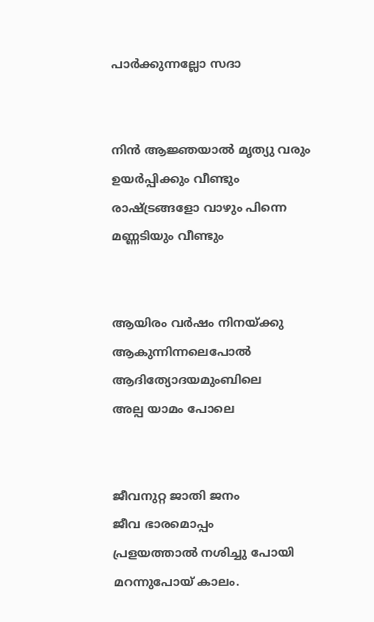പാര്‍ക്കുന്നല്ലോ സദാ


നിന്‍ ആജ്ഞയാല്‍ മൃത്യു വരും
ഉയര്‍പ്പിക്കും വീണ്ടും
രാഷ്ട്രങ്ങളോ വാഴും പിന്നെ
മണ്ണടിയും വീണ്ടും


ആയിരം വര്‍ഷം നിനയ്ക്കു
ആകുന്നിന്നലെപോല്‍
ആദിത്യോദയമുംബിലെ
അല്പ യാമം പോലെ


ജീവനുറ്റ ജാതി ജനം
ജീവ ഭാരമൊപ്പം
പ്രളയത്താല്‍ നശിച്ചു പോയി
മറന്നുപോയ്‌ കാലം.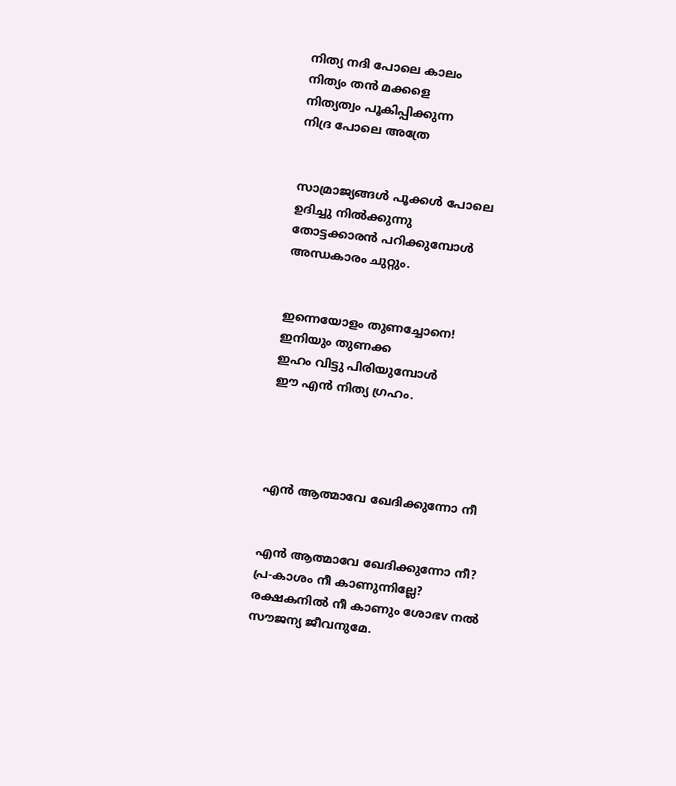നിത്യ നദി പോലെ കാലം
നിത്യം തന്‍ മക്കളെ
നിത്യത്വം പൂകിപ്പിക്കുന്ന
നിദ്ര പോലെ അത്രേ


സാമ്രാജ്യങ്ങള്‍ പൂക്കള്‍ പോലെ
ഉദിച്ചു നില്‍ക്കുന്നു
തോട്ടക്കാരന്‍ പറിക്കുമ്പോള്‍
അന്ധകാരം ചുറ്റും.


ഇന്നെയോളം തുണച്ചോനെ!
ഇനിയും തുണക്ക
ഇഹം വിട്ടു പിരിയുമ്പോള്‍
ഈ എന്‍ നിത്യ ഗ്രഹം.




എൻ ആത്മാവേ ഖേദിക്കുന്നോ നീ


എൻ ആത്മാവേ ഖേദിക്കുന്നോ നീ?
പ്ര-കാശം നീ കാണുന്നില്ലേ?
രക്ഷകനിൽ നീ കാണും ശോഭv നൽ സൗജന്യ ജീവനുമേ.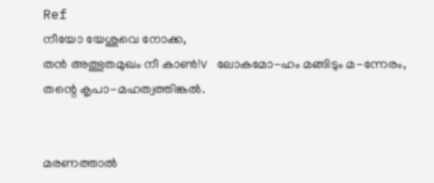Ref
നീയോ യേശുവെ നോക്ക,
തൻ അത്ഭുതമുഖം നീ കാണ്‍!v ലോകമോ-ഹം മങ്ങിടും മ-ന്നേരം,
തന്റെ കൃപാ-മഹത്വത്തിങ്കൽ.


മരണത്താൽ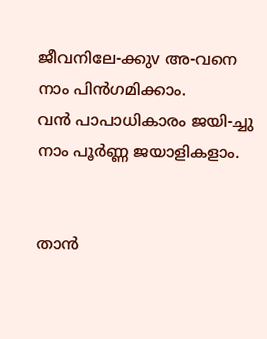ജീവനിലേ-ക്കുv അ-വനെ നാം പിൻഗമിക്കാം.
വൻ പാപാധികാരം ജയി-ച്ചു
നാം പൂർണ്ണ ജയാളികളാം.


താൻ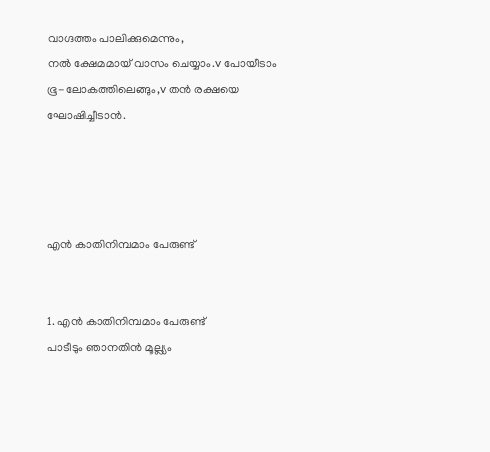വാഗ്ദത്തം പാലിക്കുമെന്നും,
നൽ ക്ഷേമമായ് വാസം ചെയ്യാം.v പോയീടാം ഭൂ-ലോകത്തിലെങ്ങും,v തൻ രക്ഷയെ ഘോഷിച്ചീടാൻ.




എൻ കാതിനിമ്പമാം പേരുണ്ട്


1. എൻ കാതിനിമ്പമാം പേരുണ്ട്
പാടീടും ഞാനതിൻ മൂല്ല്യം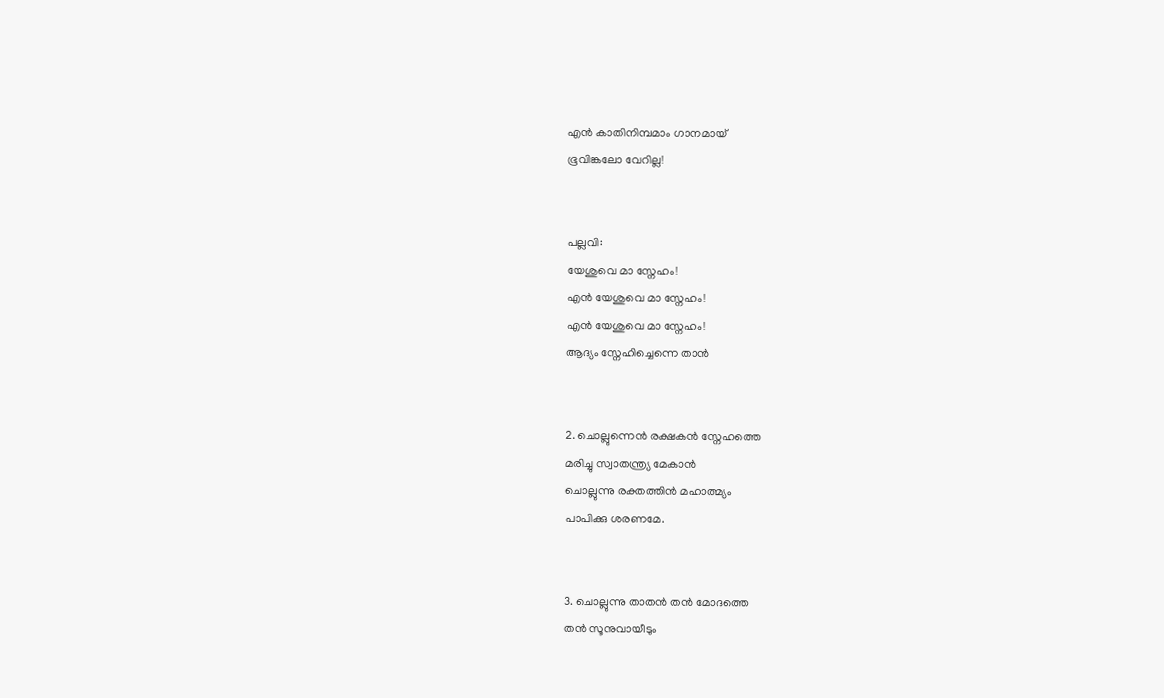എൻ കാതിനിമ്പമാം ഗാനമായ്
ഭൂവിങ്കലോ വേറില്ല!


പല്ലവി:
യേശുവെ മാ സ്നേഹം!
എൻ യേശുവെ മാ സ്നേഹം!
എൻ യേശുവെ മാ സ്നേഹം!
ആദ്യം സ്നേഹിച്ചെന്നെ താൻ


2. ചൊല്ലുന്നെൻ രക്ഷകൻ സ്നേഹത്തെ
മരിച്ചു സ്വാതന്ത്ര്യ മേകാൻ
ചൊല്ലുന്നു രക്തത്തിൻ മഹാത്മ്യം
പാപിക്കു ശരണമേ.


3. ചൊല്ലുന്നു താതൻ തൻ മോദത്തെ
തൻ സൂനുവായീടും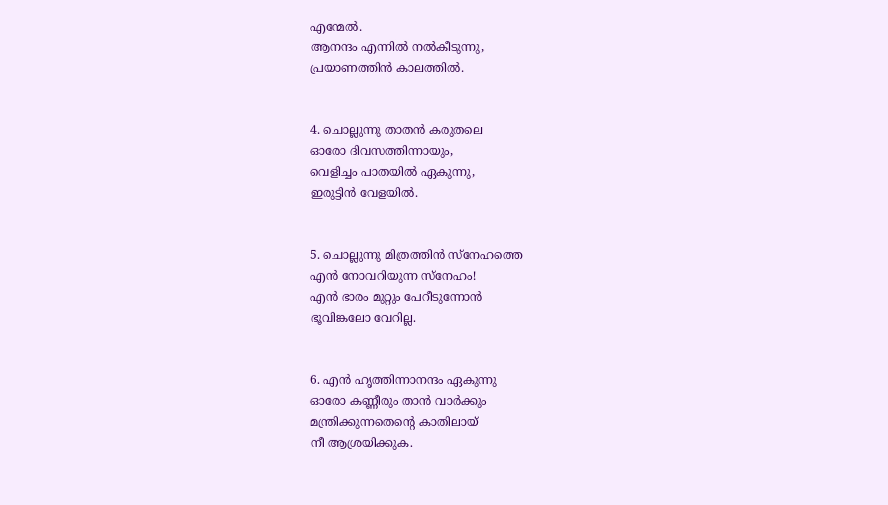എന്മേൽ.
ആനന്ദം എന്നിൽ നൽകീടുന്നു,
പ്രയാണത്തിൻ കാലത്തിൽ.


4. ചൊല്ലുന്നു താതൻ കരുതലെ
ഓരോ ദിവസത്തിന്നായും,
വെളിച്ചം പാതയിൽ ഏകുന്നു,
ഇരുട്ടിൻ വേളയിൽ.


5. ചൊല്ലുന്നു മിത്രത്തിൻ സ്നേഹത്തെ
എൻ നോവറിയുന്ന സ്നേഹം!
എൻ ഭാരം മുറ്റും പേറീടുന്നോൻ
ഭൂവിങ്കലോ വേറില്ല.


6. എൻ ഹൃത്തിന്നാനന്ദം ഏകുന്നു
ഓരോ കണ്ണീരും താൻ വാർക്കും
മന്ത്രിക്കുന്നതെന്റെ കാതിലായ്
നീ ആശ്രയിക്കുക.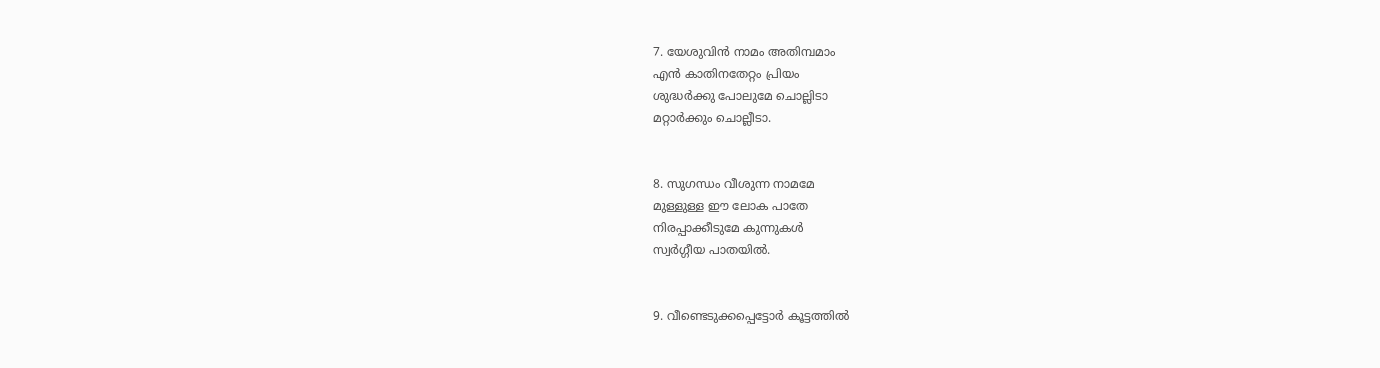7. യേശുവിൻ നാമം അതിമ്പമാം
എൻ കാതിനതേറ്റം പ്രിയം
ശുദ്ധർക്കു പോലുമേ ചൊല്ലിടാ
മറ്റാർക്കും ചൊല്ലീടാ.


8. സുഗന്ധം വീശുന്ന നാമമേ
മുള്ളുള്ള ഈ ലോക പാതേ
നിരപ്പാക്കീടുമേ കുന്നുകൾ
സ്വർഗ്ഗീയ പാതയിൽ.


9. വീണ്ടെടുക്കപ്പെട്ടോർ കൂട്ടത്തിൽ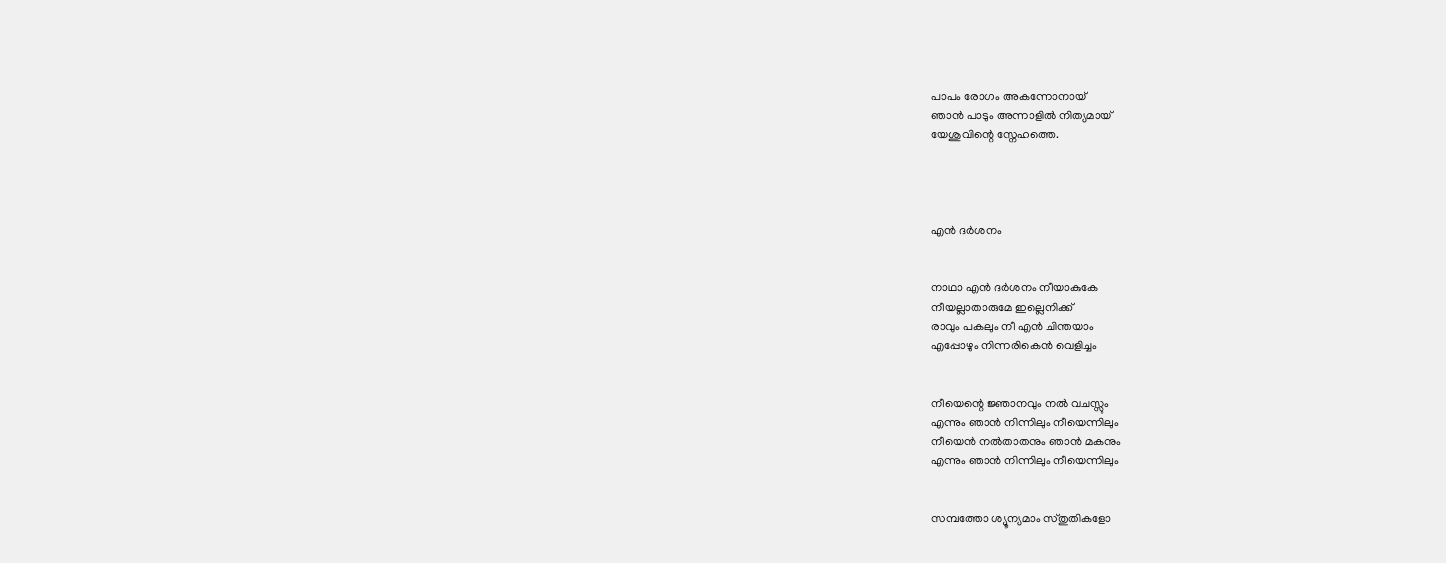പാപം രോഗം അകന്നോനായ്
ഞാൻ പാടും അന്നാളിൽ നിത്യമായ്
യേശുവിന്റെ സ്നേഹത്തെ.




എൻ ദർശനം


നാഥാ എൻ ദർശനം നീയാകുകേ
നീയല്ലാതാരുമേ ഇല്ലെനിക്ക്‌
രാവും പകലും നീ എൻ ചിന്തയാം
എപ്പോഴും നിന്നരികെൻ വെളിച്ചം


നീയെന്റെ ജ്ഞാനവും നൽ വചസ്സും
എന്നും ഞാൻ നിന്നിലും നീയെന്നിലും
നീയെൻ നൽതാതനും ഞാൻ മകനും
എന്നും ഞാൻ നിന്നിലും നീയെന്നിലും


സമ്പത്തോ ശ്യൂന്യമാം സ്തുതികളോ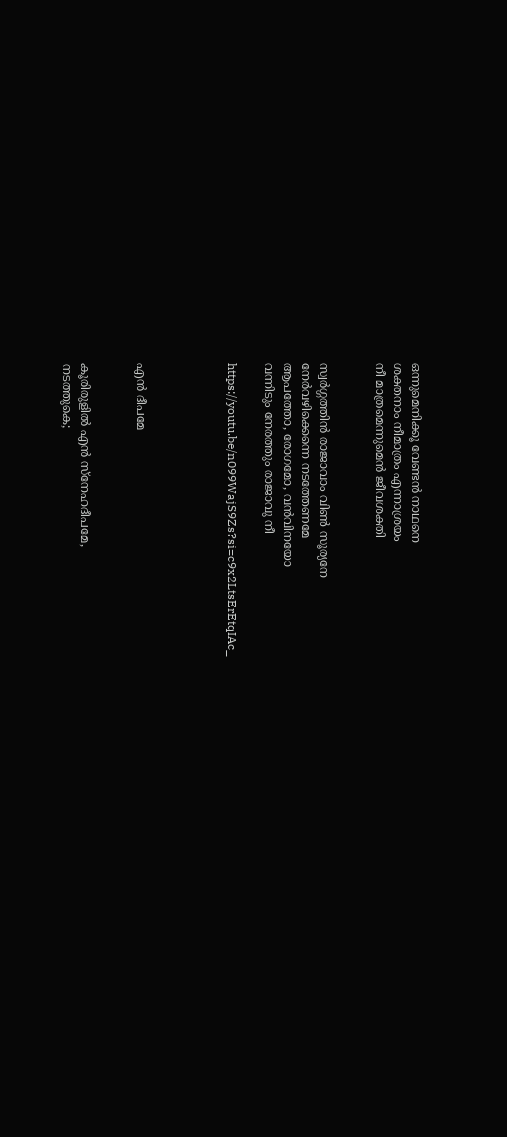ഒന്നുമെനിക്കൂ വേണ്ടൻ നാഥനെ
ശക്തനാം നീമാത്രം എന്നാശ്രയം
നീ മാത്രമെന്നുമെൻ ജീവശക്തി


സ്വർഗ്ഗത്തിൻ രാജാവാം വിൺ സൂര്യനേ
നേർവഴിക്കെന്നെ നടത്തേണമേ
ആപത്തോ, രോഗമോ, വൻവിനയോ
വന്നിടും നേരത്തും രാജാവു നീ

https://youtu.be/n099WajS9Zs?si=c9x2LtsErEtqIAc_




എൻ ദീപമേ


കൂരിരുളില്‍ എന്‍ സ്നേഹദീപമേ,
നടത്തുകെ;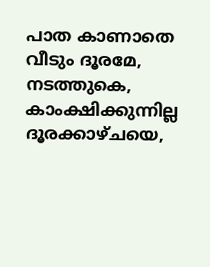പാത കാണാതെ വീടും ദൂരമേ,
നടത്തുകെ,
കാംക്ഷിക്കുന്നില്ല ദൂരക്കാഴ്ചയെ,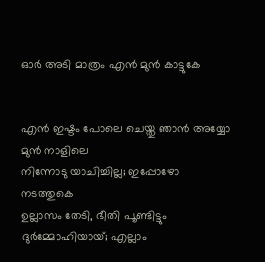ഓര്‍ അടി മാത്രം എന്‍ മുന്‍ കാട്ടുകേ


എന്‍ ഇഷ്ടം പോലെ ചെയ്തു ഞാന്‍ അയ്യോ
മുന്‍ നാളിലെ
നിന്നോടു യാചിച്ചില്ല; ഇപ്പോഴോ
നടത്തുകെ
ഉല്ലാസം തേടി, ഭീതി പൂണ്ടിട്ടും
ദുര്‍മ്മോഹിയായ്‌; എല്ലാം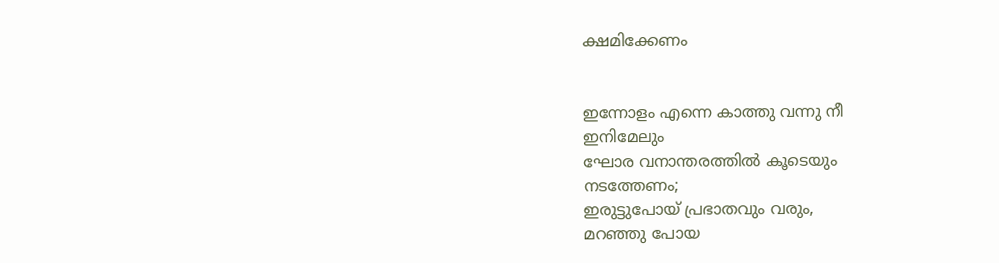ക്ഷമിക്കേണം


ഇന്നോളം എന്നെ കാത്തു വന്നു നീ
ഇനിമേലും
ഘോര വനാന്തരത്തില്‍ കൂടെയും
നടത്തേണം;
ഇരുട്ടുപോയ്‌ പ്രഭാതവും വരും,
മറഞ്ഞു പോയ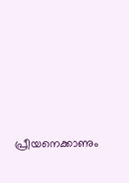പ്രീയനെക്കാണും